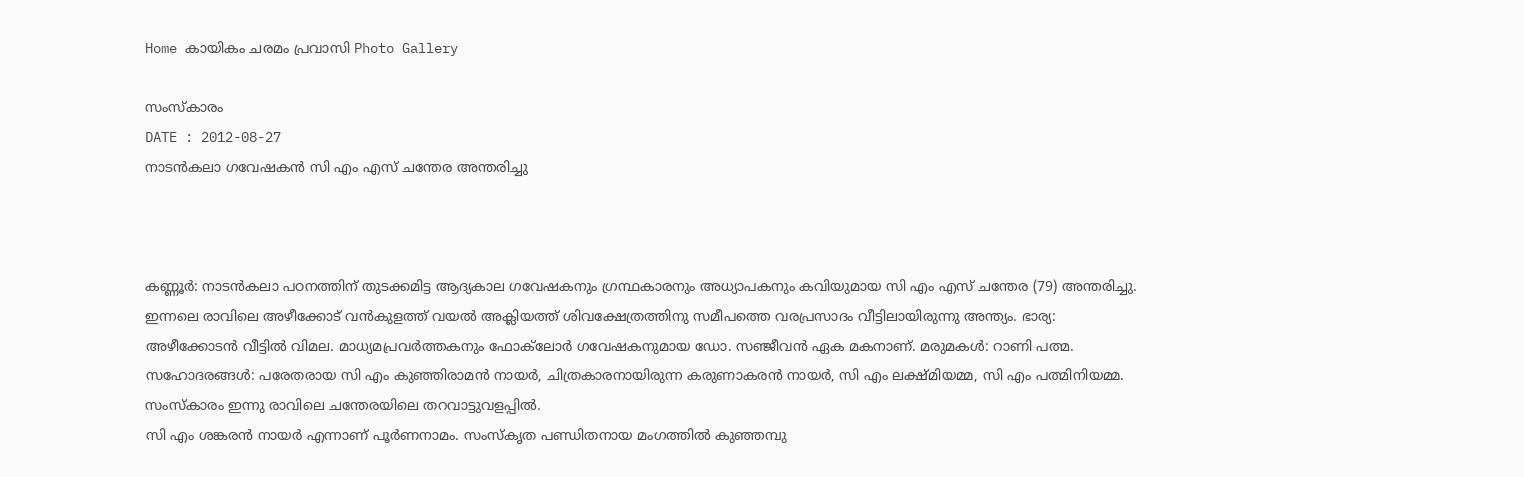Home കായികം ചരമം പ്രവാസി Photo Gallery

സംസ്കാരം
DATE : 2012-08-27
നാടന്‍കലാ ഗവേഷകന്‍ സി എം എസ് ചന്തേര അന്തരിച്ചു



കണ്ണൂര്‍: നാടന്‍കലാ പഠനത്തിന് തുടക്കമിട്ട ആദ്യകാല ഗവേഷകനും ഗ്രന്ഥകാരനും അധ്യാപകനും കവിയുമായ സി എം എസ് ചന്തേര (79) അന്തരിച്ചു. ഇന്നലെ രാവിലെ അഴീക്കോട് വന്‍കുളത്ത് വയല്‍ അക്ലിയത്ത് ശിവക്ഷേത്രത്തിനു സമീപത്തെ വരപ്രസാദം വീട്ടിലായിരുന്നു അന്ത്യം. ഭാര്യ: അഴീക്കോടന്‍ വീട്ടില്‍ വിമല. മാധ്യമപ്രവര്‍ത്തകനും ഫോക്‌ലോര്‍ ഗവേഷകനുമായ ഡോ. സഞ്ജീവന്‍ ഏക മകനാണ്. മരുമകള്‍: റാണി പത്മ. സഹോദരങ്ങള്‍: പരേതരായ സി എം കുഞ്ഞിരാമന്‍ നായര്‍, ചിത്രകാരനായിരുന്ന കരുണാകരന്‍ നായര്‍, സി എം ലക്ഷ്മിയമ്മ, സി എം പത്മിനിയമ്മ. സംസ്‌കാരം ഇന്നു രാവിലെ ചന്തേരയിലെ തറവാട്ടുവളപ്പില്‍.
സി എം ശങ്കരന്‍ നായര്‍ എന്നാണ് പൂര്‍ണനാമം. സംസ്‌കൃത പണ്ഡിതനായ മംഗത്തില്‍ കുഞ്ഞമ്പു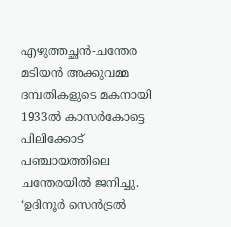എഴുത്തച്ഛന്‍-ചന്തേര മടിയന്‍ അക്കുവമ്മ ദമ്പതികളുടെ മകനായി 1933ല്‍ കാസര്‍കോട്ടെ പിലിക്കോട് പഞ്ചായത്തിലെ ചന്തേരയില്‍ ജനിച്ചു. ‘ഉദിനൂര്‍ സെന്‍ട്രല്‍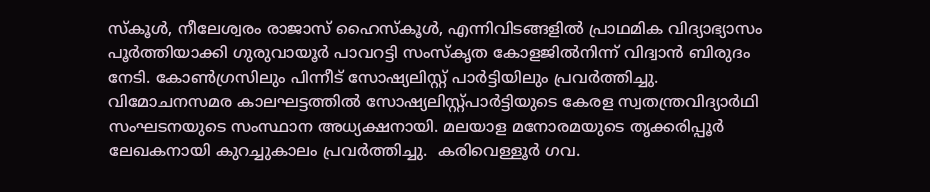സ്‌കൂള്‍, നീലേശ്വരം രാജാസ് ഹൈസ്‌കൂള്‍, എന്നിവിടങ്ങളില്‍ പ്രാഥമിക വിദ്യാഭ്യാസം പൂര്‍ത്തിയാക്കി ഗുരുവായൂര്‍ പാവറട്ടി സംസ്‌കൃത കോളജില്‍നിന്ന് വിദ്വാന്‍ ബിരുദം നേടി. കോണ്‍ഗ്രസിലും പിന്നീട് സോഷ്യലിസ്റ്റ് പാര്‍ട്ടിയിലും പ്രവര്‍ത്തിച്ചു. വിമോചനസമര കാലഘട്ടത്തില്‍ സോഷ്യലിസ്റ്റ്പാര്‍ട്ടിയുടെ കേരള സ്വതന്ത്രവിദ്യാര്‍ഥി സംഘടനയുടെ സംസ്ഥാന അധ്യക്ഷനായി. മലയാള മനോരമയുടെ തൃക്കരിപ്പൂര്‍ ലേഖകനായി കുറച്ചുകാലം പ്രവര്‍ത്തിച്ചു.  കരിവെള്ളൂര്‍ ഗവ.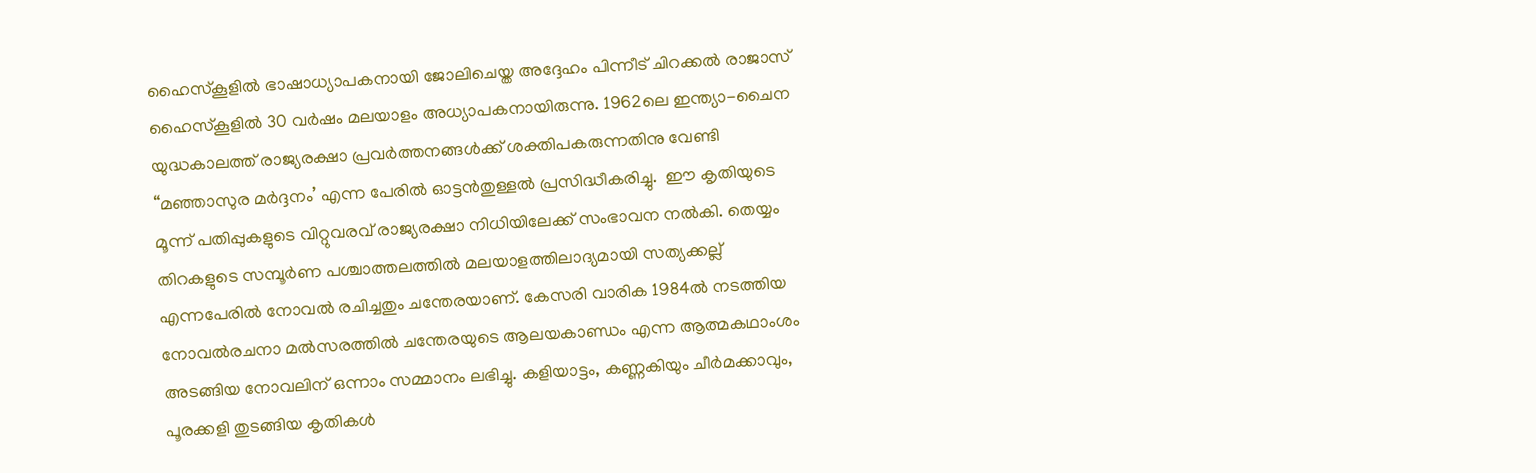ഹൈസ്‌കൂളില്‍ ഭാഷാധ്യാപകനായി ജോലിചെയ്ത അദ്ദേഹം പിന്നീട് ചിറക്കല്‍ രാജാസ് ഹൈസ്‌കൂളില്‍ 30 വര്‍ഷം മലയാളം അധ്യാപകനായിരുന്നു. 1962ലെ ഇന്ത്യാ-ചൈന യുദ്ധകാലത്ത് രാജ്യരക്ഷാ പ്രവര്‍ത്തനങ്ങള്‍ക്ക് ശക്തിപകരുന്നതിനു വേണ്ടി “മഞ്ഞാസുര മര്‍ദ്ദനം’ എന്ന പേരില്‍ ഓട്ടന്‍തുള്ളല്‍ പ്രസിദ്ധീകരിച്ചു.  ഈ കൃതിയുടെ മൂന്ന് പതിപ്പുകളുടെ വിറ്റുവരവ് രാജ്യരക്ഷാ നിധിയിലേക്ക് സംഭാവന നല്‍കി. തെയ്യം തിറകളുടെ സമ്പൂര്‍ണ പശ്ചാത്തലത്തില്‍ മലയാളത്തിലാദ്യമായി സത്യക്കല്ല് എന്നപേരില്‍ നോവല്‍ രചിച്ചതും ചന്തേരയാണ്. കേസരി വാരിക 1984ല്‍ നടത്തിയ നോവല്‍രചനാ മല്‍സരത്തില്‍ ചന്തേരയുടെ ആലയകാണ്ഡം എന്ന ആത്മകഥാംശം അടങ്ങിയ നോവലിന് ഒന്നാം സമ്മാനം ലഭിച്ചു. കളിയാട്ടം, കണ്ണകിയും ചീര്‍മക്കാവും, പൂരക്കളി തുടങ്ങിയ കൃതികള്‍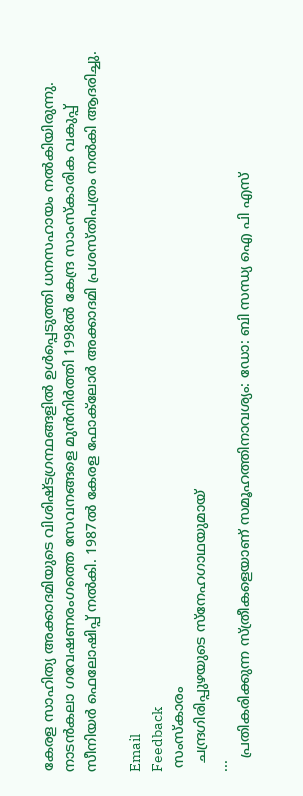കേരള സാഹിത്യ അക്കാദമിയുടെ വിശിഷ്ടഗ്രന്ഥങ്ങളില്‍ ഉള്‍പ്പെടുത്തി ധനസഹായം നല്‍കിയിരുന്നു. നാടന്‍കലാ ഗവേഷണരംഗത്തെ സേവനങ്ങളെ മുന്‍നിര്‍ത്തി 1998ല്‍ കേന്ദ്ര സാംസ്‌കാരിക വകുപ്പ് സീനിയര്‍ ഫെലോഷിപ്പ് നല്‍കി. 1987ല്‍ കേരള ഫോക്‌ലോര്‍ അക്കാദമി പ്രശസ്തിപത്രം നല്‍കി ആദരിച്ചു.

Email
Feedback
 സംസ്കാരം
  ചന്ദ്രഗിരിപ്പുഴയുടെ സ്‌നേഹഗാഥയുമായ്
...
   പ്രതികരിക്കുന്ന സ്ത്രീകളെയാണ് സമൂഹത്തിനാവശ്യം: ഡോ: ബി സന്ധ്യ ഐ പി എസ്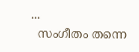...
  സംഗീതം തന്നെ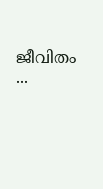ജീവിതം
...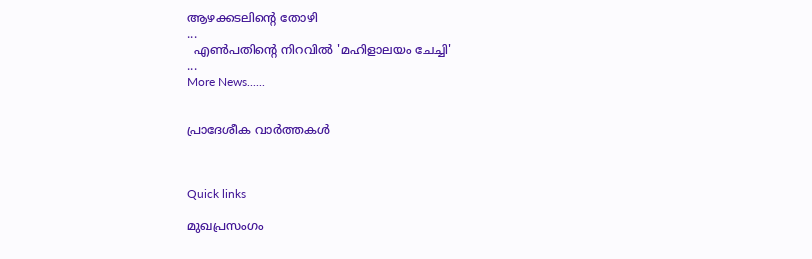ആഴക്കടലിന്റെ തോഴി
...
  എണ്‍പതിന്റെ നിറവില്‍ 'മഹിളാലയം ചേച്ചി'
...
More News......


പ്രാദേശീക വാര്‍ത്തകള്‍



Quick links

മുഖപ്രസംഗം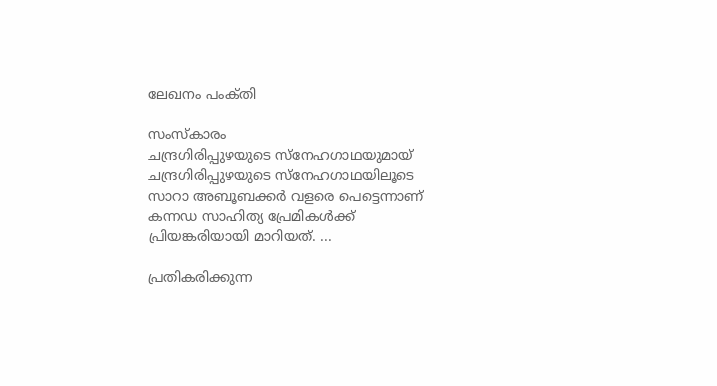ലേഖനം പംക്‌തി

സംസ്കാരം
ചന്ദ്രഗിരിപ്പുഴയുടെ സ്‌നേഹഗാഥയുമായ്
ചന്ദ്രഗിരിപ്പുഴയുടെ സ്‌നേഹഗാഥയിലൂടെ സാറാ അബൂബക്കര്‍ വളരെ പെട്ടെന്നാണ് കന്നഡ സാഹിത്യ പ്രേമികള്‍ക്ക് പ്രിയങ്കരിയായി മാറിയത്. ...

പ്രതികരിക്കുന്ന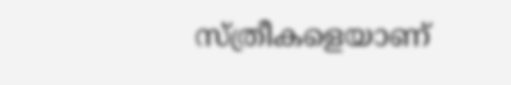സ്ത്രീകളെയാണ്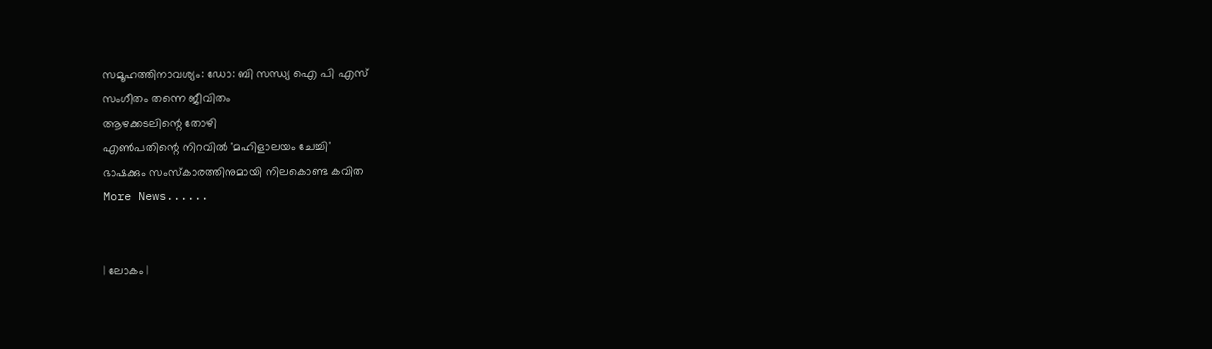സമൂഹത്തിനാവശ്യം: ഡോ: ബി സന്ധ്യ ഐ പി എസ്
സംഗീതം തന്നെ ജീവിതം
ആഴക്കടലിന്റെ തോഴി
എണ്‍പതിന്റെ നിറവില്‍ 'മഹിളാലയം ചേച്ചി'
ഭാഷക്കും സംസ്‌കാരത്തിനുമായി നിലകൊണ്ട കവിത
More News......


| ലോകം |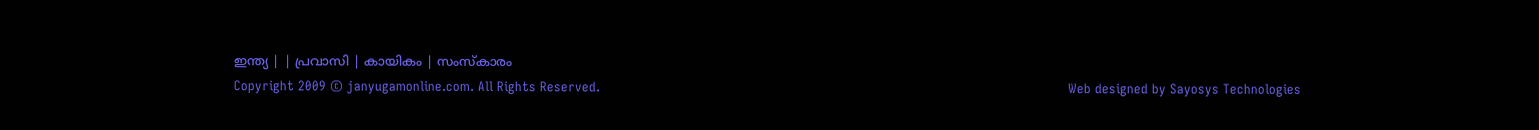ഇന്ത്യ | | പ്രവാസി | കായികം | സംസ്കാരം
Copyright 2009 © janyugamonline.com. All Rights Reserved.                                                                                                                     Web designed by Sayosys Technologies